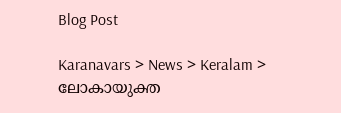Blog Post

Karanavars > News > Keralam > ലോകായുക്ത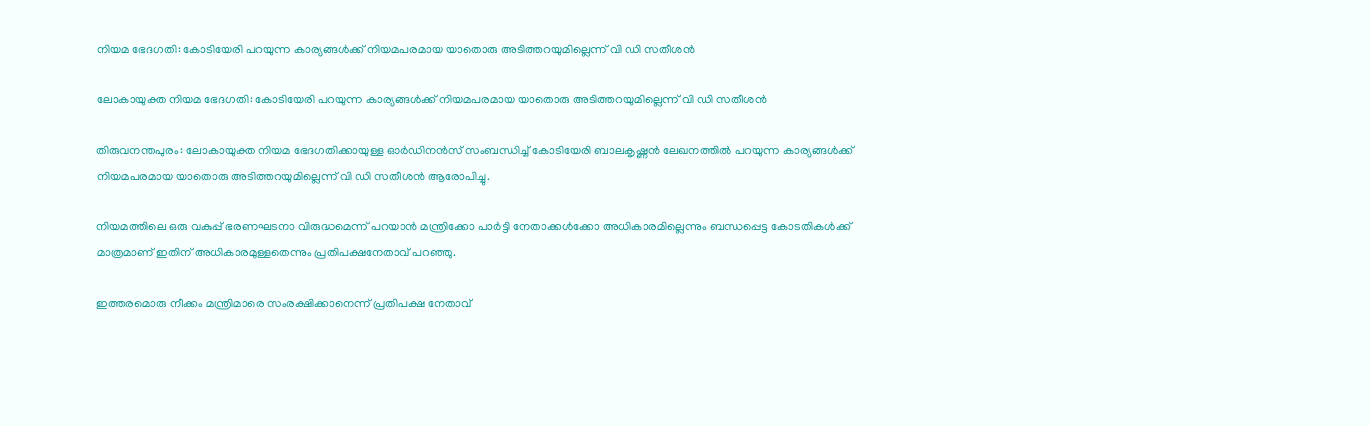നിയമ ഭേദഗതി: കോടിയേരി പറയുന്ന കാര്യങ്ങള്‍ക്ക് നിയമപരമായ യാതൊരു അടിത്തറയുമില്ലെന്ന് വി ഡി സതീശന്‍

ലോകായുക്ത നിയമ ഭേദഗതി: കോടിയേരി പറയുന്ന കാര്യങ്ങള്‍ക്ക് നിയമപരമായ യാതൊരു അടിത്തറയുമില്ലെന്ന് വി ഡി സതീശന്‍

തിരുവനന്തപുരം: ലോകായുക്ത നിയമ ഭേദഗതിക്കായുള്ള ഓര്‍ഡിനന്‍സ് സംബന്ധിച്ച്‌ കോടിയേരി ബാലകൃഷ്ണന്‍ ലേഖനത്തില്‍ പറയുന്ന കാര്യങ്ങള്‍ക്ക് നിയമപരമായ യാതൊരു അടിത്തറയുമില്ലെന്ന് വി ഡി സതീശന്‍ ആരോപിച്ചു.

നിയമത്തിലെ ഒരു വകുപ്പ് ഭരണഘടനാ വിരുദ്ധമെന്ന് പറയാന്‍ മന്ത്രിക്കോ പാര്‍ട്ടി നേതാക്കള്‍ക്കോ അധികാരമില്ലെന്നും ബന്ധപ്പെട്ട കോടതികള്‍ക്ക് മാത്രമാണ് ഇതിന് അധികാരമുള്ളതെന്നും പ്രതിപക്ഷനേതാവ് പറഞ്ഞു.

ഇത്തരമൊരു നീക്കം മന്ത്രിമാരെ സംരക്ഷിക്കാനെന്ന് പ്രതിപക്ഷ നേതാവ്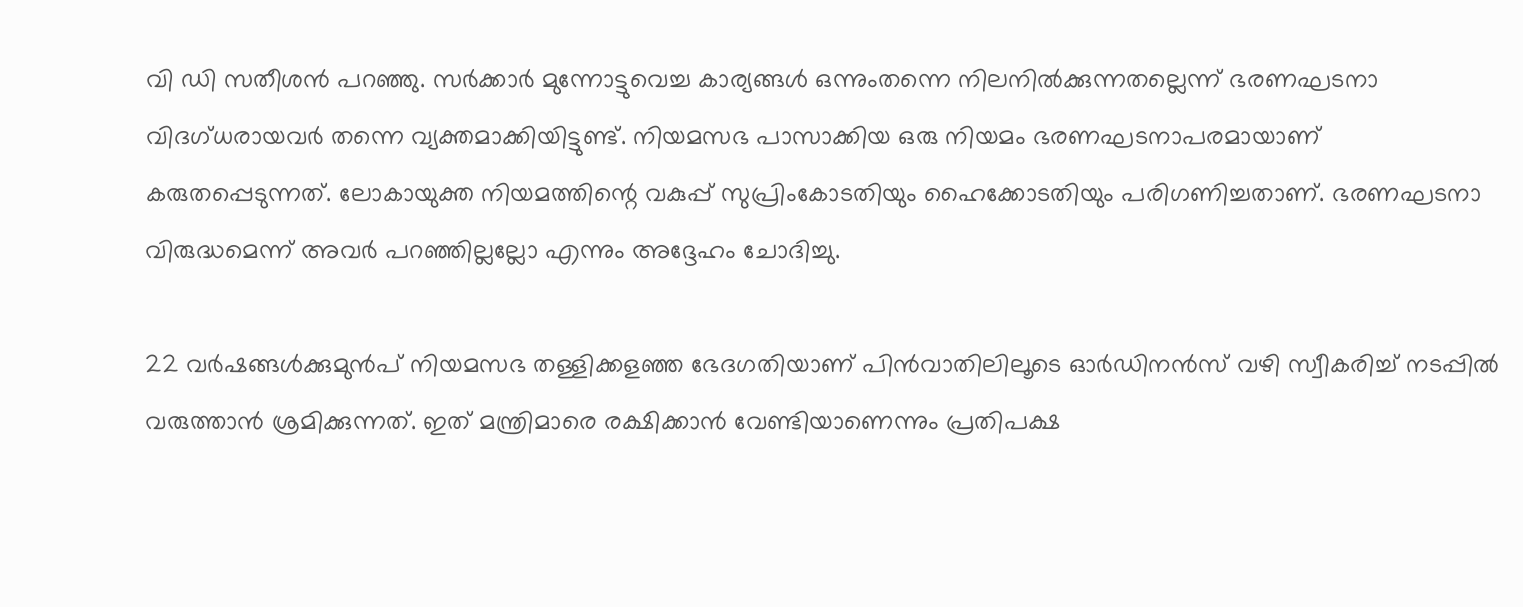വി ഡി സതീശന്‍ പറഞ്ഞു. സര്‍ക്കാര്‍ മുന്നോട്ടുവെച്ച കാര്യങ്ങള്‍ ഒന്നുംതന്നെ നിലനില്‍ക്കുന്നതല്ലെന്ന് ഭരണഘടനാ വിദഗ്ധരായവര്‍ തന്നെ വ്യക്തമാക്കിയിട്ടുണ്ട്. നിയമസഭ പാസാക്കിയ ഒരു നിയമം ഭരണഘടനാപരമായാണ് കരുതപ്പെടുന്നത്. ലോകായുക്ത നിയമത്തിന്റെ വകുപ്പ് സുപ്രിംകോടതിയും ഹൈക്കോടതിയും പരിഗണിച്ചതാണ്. ഭരണഘടനാ വിരുദ്ധമെന്ന് അവര്‍ പറഞ്ഞില്ലല്ലോ എന്നും അദ്ദേഹം ചോദിച്ചു.

22 വര്‍ഷങ്ങള്‍ക്കുമുന്‍പ് നിയമസഭ തള്ളിക്കളഞ്ഞ ഭേദഗതിയാണ് പിന്‍വാതിലിലൂടെ ഓര്‍ഡിനന്‍സ് വഴി സ്വീകരിച്ച്‌ നടപ്പില്‍ വരുത്താന്‍ ശ്രമിക്കുന്നത്. ഇത് മന്ത്രിമാരെ രക്ഷിക്കാന്‍ വേണ്ടിയാണെന്നും പ്രതിപക്ഷ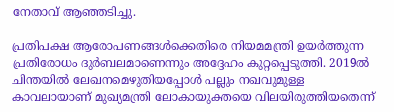നേതാവ് ആഞ്ഞടിച്ചു.

പ്രതിപക്ഷ ആരോപണങ്ങള്‍ക്കെതിരെ നിയമമന്ത്രി ഉയര്‍ത്തുന്ന പ്രതിരോധം ദുര്‍ബലമാണെന്നും അദ്ദേഹം കുറ്റപ്പെടുത്തി. 2019ല്‍ ചിന്തയില്‍ ലേഖനമെഴുതിയപ്പോള്‍ പല്ലും നഖവുമുള്ള കാവലായാണ് മുഖ്യമന്ത്രി ലോകായുക്തയെ വിലയിരുത്തിയതെന്ന്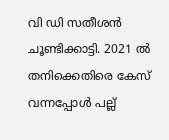വി ഡി സതീശന്‍ ചൂണ്ടിക്കാട്ടി. 2021 ല്‍ തനിക്കെതിരെ കേസ് വന്നപ്പോള്‍ പല്ല്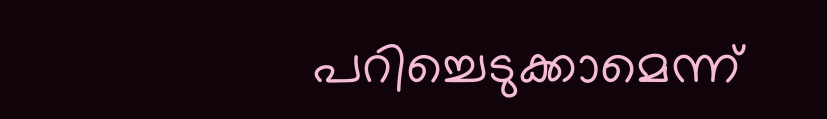പറിച്ചെടുക്കാമെന്ന്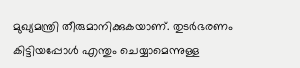മുഖ്യമന്ത്രി തീരുമാനിക്കുകയാണ്. തുടര്‍ഭരണം കിട്ടിയപ്പോള്‍ എന്തും ചെയ്യാമെന്നുള്ള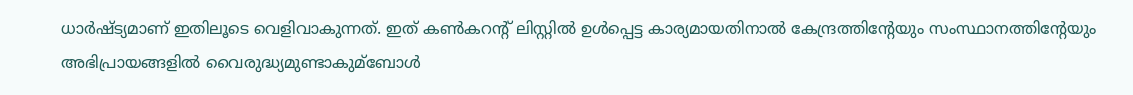ധാര്‍ഷ്ട്യമാണ് ഇതിലൂടെ വെളിവാകുന്നത്. ഇത് കണ്‍കറന്റ് ലിസ്റ്റില്‍ ഉള്‍പ്പെട്ട കാര്യമായതിനാല്‍ കേന്ദ്രത്തിന്റേയും സംസ്ഥാനത്തിന്റേയും അഭിപ്രായങ്ങളില്‍ വൈരുദ്ധ്യമുണ്ടാകുമ്ബോള്‍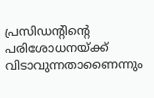പ്രസിഡന്റിന്റെ പരിശോധനയ്ക്ക് വിടാവുന്നതാണൈന്നും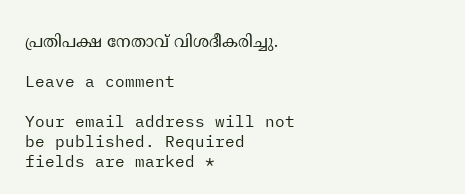പ്രതിപക്ഷ നേതാവ് വിശദീകരിച്ചു.

Leave a comment

Your email address will not be published. Required fields are marked *